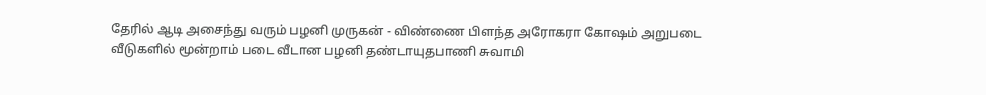தேரில் ஆடி அசைந்து வரும் பழனி முருகன் - விண்ணை பிளந்த அரோகரா கோஷம் அறுபடை வீடுகளில் மூன்றாம் படை வீடான பழனி தண்டாயுதபாணி சுவாமி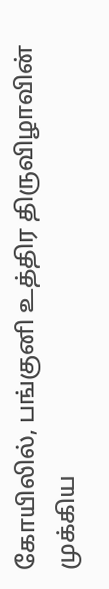கோயிலில், பங்குனி உத்திர திருவிழாவின் முக்கிய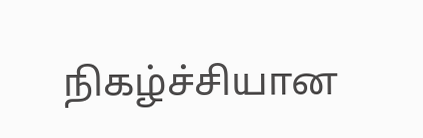நிகழ்ச்சியான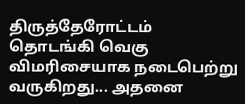திருத்தேரோட்டம் தொடங்கி வெகு விமரிசையாக நடைபெற்று வருகிறது... அதனை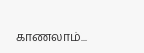காணலாம்...